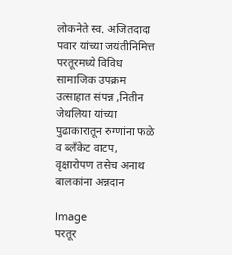लोकनेते स्व. अजितदादा पवार यांच्या जयंतीनिमित्त परतूरमध्ये विविध सामाजिक उपक्रम उत्साहात संपन्न ,नितीन जेथलिया यांच्या पुढाकारातून रुग्णांना फळे व ब्लँकेट वाटप, वृक्षारोपण तसेच अनाथ बालकांना अन्नदान

Image
परतूर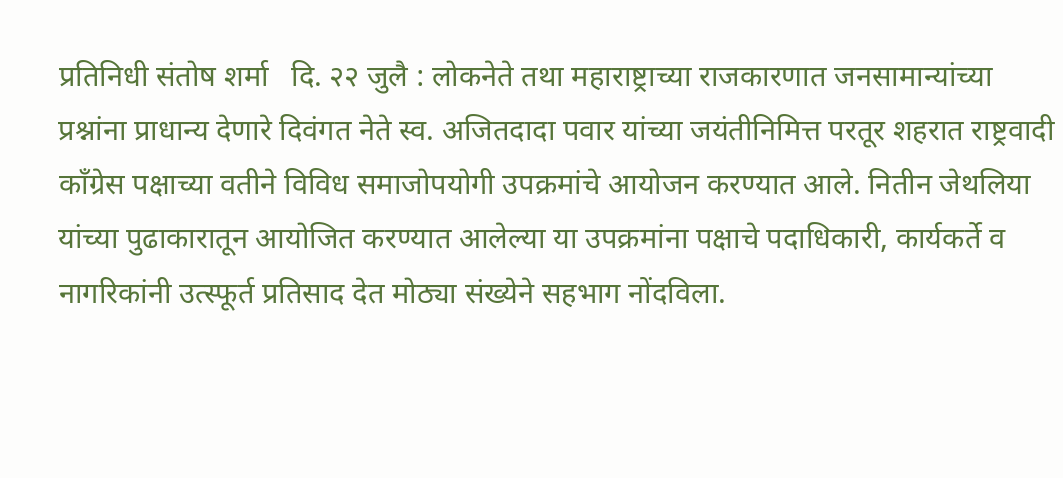प्रतिनिधी संतोष शर्मा   दि. २२ जुलै : लोकनेते तथा महाराष्ट्राच्या राजकारणात जनसामान्यांच्या प्रश्नांना प्राधान्य देणारे दिवंगत नेते स्व. अजितदादा पवार यांच्या जयंतीनिमित्त परतूर शहरात राष्ट्रवादी काँग्रेस पक्षाच्या वतीने विविध समाजोपयोगी उपक्रमांचे आयोजन करण्यात आले. नितीन जेथलिया यांच्या पुढाकारातून आयोजित करण्यात आलेल्या या उपक्रमांना पक्षाचे पदाधिकारी, कार्यकर्ते व नागरिकांनी उत्स्फूर्त प्रतिसाद देत मोठ्या संख्येने सहभाग नोंदविला.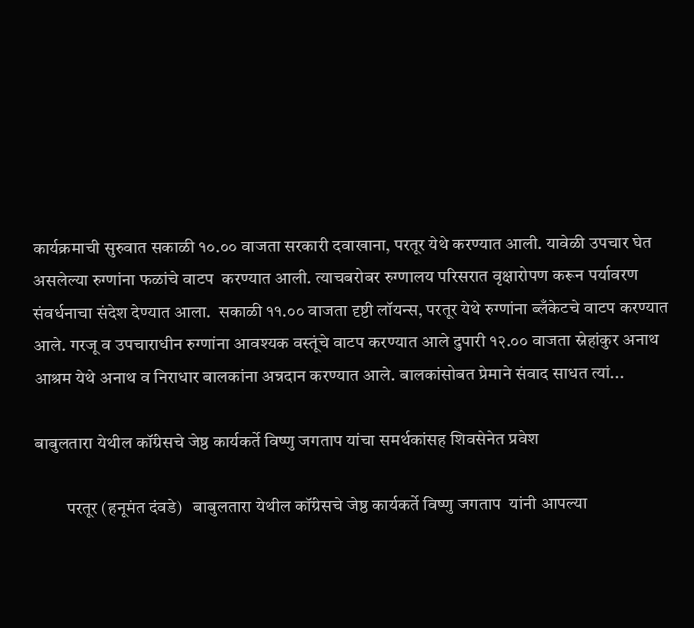कार्यक्रमाची सुरुवात सकाळी १०.०० वाजता सरकारी दवाखाना, परतूर येथे करण्यात आली. यावेळी उपचार घेत असलेल्या रुग्णांना फळांचे वाटप  करण्यात आली. त्याचबरोबर रुग्णालय परिसरात वृक्षारोपण करून पर्यावरण संवर्धनाचा संदेश देण्यात आला.  सकाळी ११.०० वाजता दृष्टी लॉयन्स, परतूर येथे रुग्णांना ब्लँकेटचे वाटप करण्यात आले. गरजू व उपचाराधीन रुग्णांना आवश्यक वस्तूंचे वाटप करण्यात आले दुपारी १२.०० वाजता स्नेहांकुर अनाथ आश्रम येथे अनाथ व निराधार बालकांना अन्नदान करण्यात आले. बालकांसोबत प्रेमाने संवाद साधत त्यां...

बाबुलतारा येथील कॉंग्रेसचे जेष्ठ कार्यकर्ते विष्णु जगताप यांचा समर्थकांसह शिवसेनेत प्रवेश

         परतूर (हनूमंत दंवडे)   बाबुलतारा येथील कॉंग्रेसचे जेष्ठ कार्यकर्ते विष्णु जगताप  यांनी आपल्या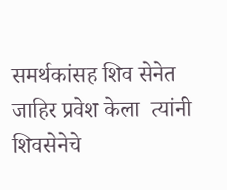समर्थकांसह शिव सेनेत जाहिर प्रवेश केला  त्यांनी शिवसेनेचे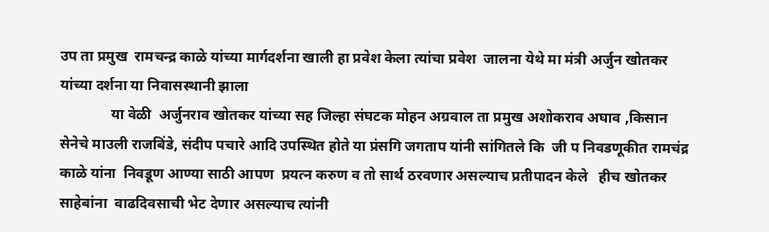उप ता प्रमुख  रामचन्द्र काळे यांच्या मार्गदर्शना खाली हा प्रवेश केला त्यांचा प्रवेश  जालना येथे मा मंत्री अर्जुन खोतकर यांच्या दर्शना या निवासस्थानी झाला
              या वेळी  अर्जुनराव खोतकर यांच्या सह जिल्हा संघटक मोहन अग्रवाल ता प्रमुख अशोकराव अघाव ,किसान सेनेचे माउली राजबिंडे, संदीप पचारे आदि उपस्थित होते या प्रंसगि जगताप यांनी सांगितले कि  जी प निवडणूकीत रामचंद्र  काळे यांना  निवडूण आण्या साठी आपण  प्रयत्न करुण व तो सार्थ ठरवणार असल्याच प्रतीपादन केले   हीच खोतकर साहेबांना  वाढदिवसाची भेट देणार असल्याच त्यांनी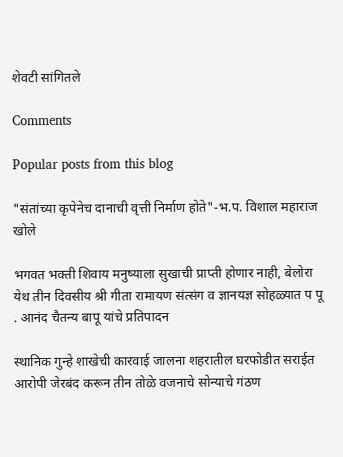शेवटी सांगितले

Comments

Popular posts from this blog

"संतांच्या कृपेनेच दानाची वृत्ती निर्माण होते"-भ.प. विशाल महाराज खोले

भगवत भक्ती शिवाय मनुष्याला सुखाची प्राप्ती होणार नाही, बेलोरा येथ तीन दिवसीय श्री गीता रामायण संत्संग व ज्ञानयज्ञ सोहळ्यात प पू . आनंद चैतन्य बापू यांचे प्रतिपादन

स्थानिक गुन्हे शाखेची कारवाई जालना शहरातील घरफोडीत सराईत आरोपी जेरबंद करून तीन तोळे वजनाचे सोन्याचे गंठण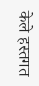केले हस्तगत